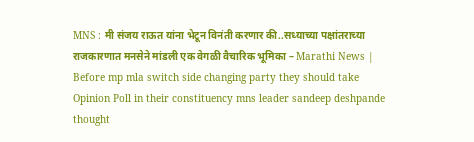MNS : मी संजय राऊत यांना भेटून विनंती करणार की..सध्याच्या पक्षांतराच्या राजकारणात मनसेने मांडली एक वेगळी वैचारिक भूमिका – Marathi News | Before mp mla switch side changing party they should take Opinion Poll in their constituency mns leader sandeep deshpande thought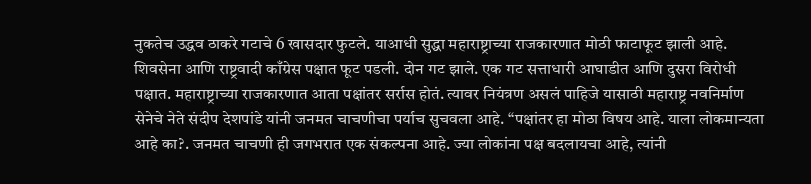नुकतेच उद्धव ठाकरे गटाचे 6 खासदार फुटले. याआधी सुद्धा महाराष्ट्राच्या राजकारणात मोठी फाटाफूट झाली आहे. शिवसेना आणि राष्ट्रवादी काँग्रेस पक्षात फूट पडली. दोन गट झाले. एक गट सत्ताधारी आघाडीत आणि दुसरा विरोधी पक्षात. महाराष्ट्राच्या राजकारणात आता पक्षांतर सर्रास होतं. त्यावर नियंत्रण असलं पाहिजे यासाठी महाराष्ट्र नवनिर्माण सेनेचे नेते संदीप देशपांडे यांनी जनमत चाचणीचा पर्याच सुचवला आहे. “पक्षांतर हा मोठा विषय आहे. याला लोकमान्यता आहे का?. जनमत चाचणी ही जगभरात एक संकल्पना आहे. ज्या लोकांना पक्ष बदलायचा आहे, त्यांनी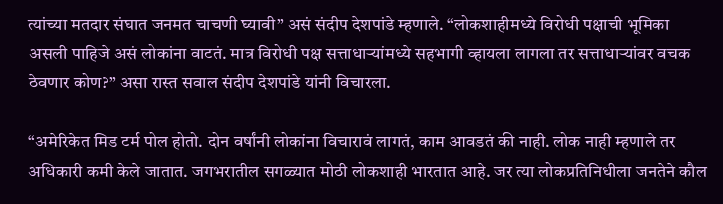त्यांच्या मतदार संघात जनमत चाचणी घ्यावी” असं संदीप देशपांडे म्हणाले. “लोकशाहीमध्ये विरोधी पक्षाची भूमिका असली पाहिजे असं लोकांना वाटतं. मात्र विरोधी पक्ष सत्ताधाऱ्यांमध्ये सहभागी व्हायला लागला तर सत्ताधाऱ्यांवर वचक ठेवणार कोण?” असा रास्त सवाल संदीप देशपांडे यांनी विचारला.

“अमेरिकेत मिड टर्म पोल होतो. दोन वर्षांनी लोकांना विचारावं लागतं, काम आवडतं की नाही. लोक नाही म्हणाले तर अधिकारी कमी केले जातात. जगभरातील सगळ्यात मोठी लोकशाही भारतात आहे. जर त्या लोकप्रतिनिधीला जनतेने कौल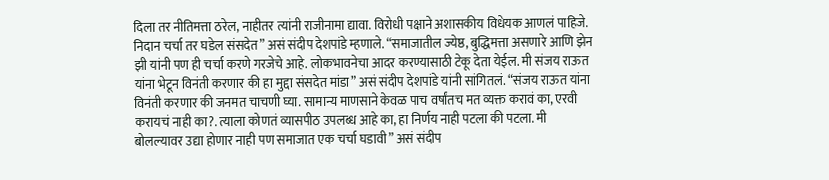दिला तर नीतिमत्ता ठरेल, नाहीतर त्यांनी राजीनामा द्यावा. विरोधी पक्षाने अशासकीय विधेयक आणलं पाहिजे. निदान चर्चा तर घडेल संसदेत” असं संदीप देशपांडे म्हणाले. “समाजातील ज्येष्ठ, बुद्धिमत्ता असणारे आणि झेन झी यांनी पण ही चर्चा करणे गरजेचे आहे. लोकभावनेचा आदर करण्यासाठी टेकू देता येईल. मी संजय राऊत यांना भेटून विनंती करणार की हा मुद्दा संसदेत मांडा” असं संदीप देशपांडे यांनी सांगितलं. “संजय राऊत यांना विनंती करणार की जनमत चाचणी घ्या. सामान्य माणसाने केवळ पाच वर्षांतच मत व्यक्त करावं का, एरवी करायचं नाही का?. त्याला कोणतं व्यासपीठ उपलब्ध आहे का, हा निर्णय नाही पटला की पटला. मी बोलल्यावर उद्या होणार नाही पण समाजात एक चर्चा घडावी” असं संदीप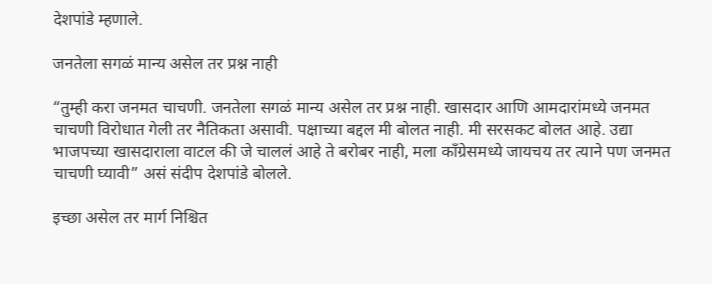देशपांडे म्हणाले.

जनतेला सगळं मान्य असेल तर प्रश्न नाही

“तुम्ही करा जनमत चाचणी. जनतेला सगळं मान्य असेल तर प्रश्न नाही. खासदार आणि आमदारांमध्ये जनमत चाचणी विरोधात गेली तर नैतिकता असावी. पक्षाच्या बद्दल मी बोलत नाही. मी सरसकट बोलत आहे. उद्या भाजपच्या खासदाराला वाटल की जे चाललं आहे ते बरोबर नाही, मला काँग्रेसमध्ये जायचय तर त्याने पण जनमत चाचणी घ्यावी” असं संदीप देशपांडे बोलले.

इच्छा असेल तर मार्ग निश्चित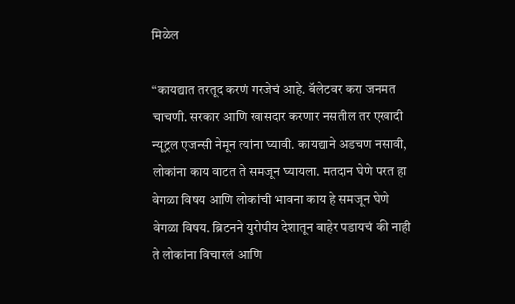मिळेल

“कायद्यात तरतूद करणं गरजेचं आहे. बॅलेटवर करा जनमत चाचणी. सरकार आणि खासदार करणार नसतील तर एखादी न्यूट्रल एजन्सी नेमून त्यांना घ्यावी. कायद्याने अडचण नसावी, लोकांना काय वाटत ते समजून घ्यायला. मतदान घेणे परत हा वेगळा विषय आणि लोकांची भावना काय हे समजून घेणे वेगळा विषय. ब्रिटनने युरोपीय देशातून बाहेर पडायचं की नाही ते लोकांना विचारलं आणि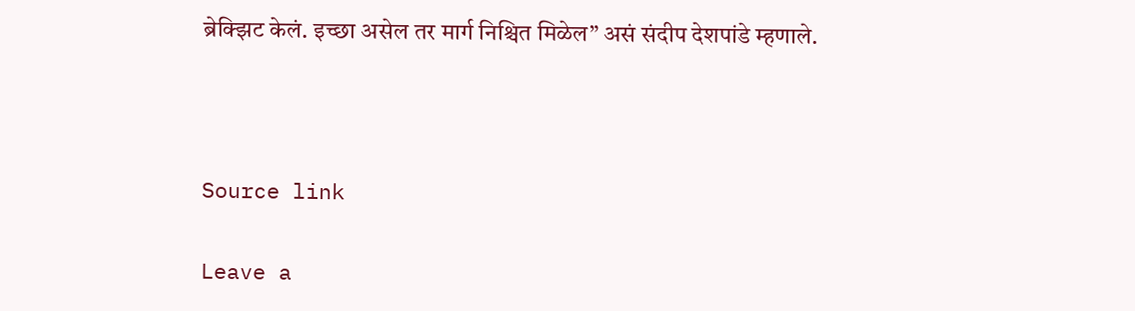ब्रेक्झिट केलं. इच्छा असेल तर मार्ग निश्चित मिळेल” असं संदीप देशपांडे म्हणाले.



Source link

Leave a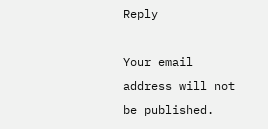Reply

Your email address will not be published.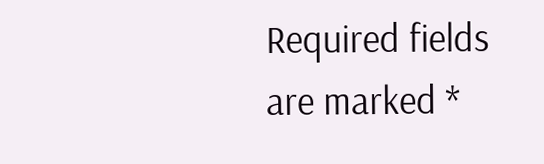Required fields are marked *